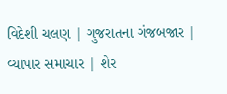વિદેશી ચલણ | ગુજરાતના ગંજબજાર | વ્યાપાર સમાચાર | શેર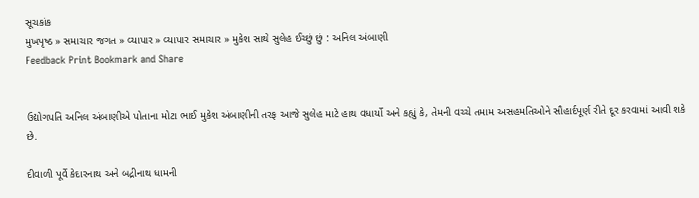સૂચકાંક
મુખપૃષ્ઠ » સમાચાર જગત » વ્યાપાર » વ્યાપાર સમાચાર » મુકેશ સાથે સુલેહ ઈચ્છું છું : અનિલ અંબાણી
Feedback Print Bookmark and Share


ઉદ્યોગપતિ અનિલ અંબાણીએ પોતાના મોટા ભાઈ મુકેશ અંબાણીની તરફ આજે સુલેહ માટે હાથ વધાર્યો અને કહ્યું કે, તેમની વચ્ચે તમામ અસહમતિઓને સૌહાર્દપૂર્ણ રીતે દૂર કરવામાં આવી શકે છે.

દીવાળી પૂર્વે કેદારનાથ અને બદ્રીનાથ ધામની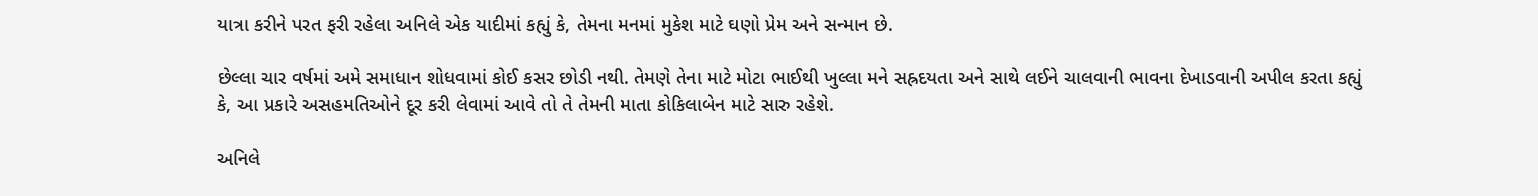યાત્રા કરીને પરત ફરી રહેલા અનિલે એક યાદીમાં કહ્યું કે, તેમના મનમાં મુકેશ માટે ઘણો પ્રેમ અને સન્માન છે.

છેલ્લા ચાર વર્ષમાં અમે સમાધાન શોધવામાં કોઈ કસર છોડી નથી. તેમણે તેના માટે મોટા ભાઈથી ખુલ્લા મને સહ્રદયતા અને સાથે લઈને ચાલવાની ભાવના દેખાડવાની અપીલ કરતા કહ્યું કે, આ પ્રકારે અસહમતિઓને દૂર કરી લેવામાં આવે તો તે તેમની માતા કોકિલાબેન માટે સારુ રહેશે.

અનિલે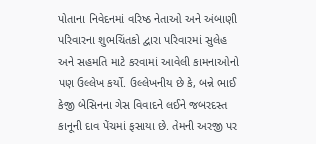પોતાના નિવેદનમાં વરિષ્ઠ નેતાઓ અને અંબાણી પરિવારના શુભચિંતકો દ્વારા પરિવારમાં સુલેહ અને સહમતિ માટે કરવામાં આવેલી કામનાઓનો પણ ઉલ્લેખ કર્યો. ઉલ્લેખનીય છે કે, બન્ને ભાઈ કેજી બેસિનના ગેસ વિવાદને લઈને જબરદસ્ત કાનૂની દાવ પેંચમાં ફસાયા છે. તેમની અરજી પર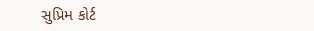સુપ્રિમ કોર્ટ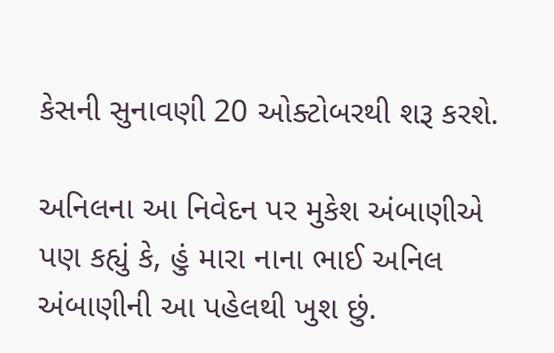કેસની સુનાવણી 20 ઓક્ટોબરથી શરૂ કરશે.

અનિલના આ નિવેદન પર મુકેશ અંબાણીએ પણ કહ્યું કે, હું મારા નાના ભાઈ અનિલ અંબાણીની આ પહેલથી ખુશ છું.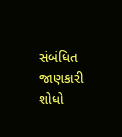સંબંધિત જાણકારી શોધો